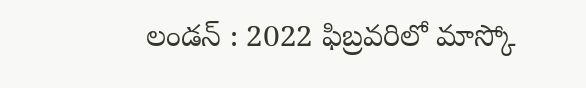లండన్ : 2022 ఫిబ్రవరిలో మాస్కో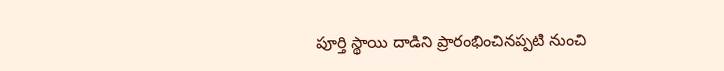పూర్తి స్థాయి దాడిని ప్రారంభించినప్పటి నుంచి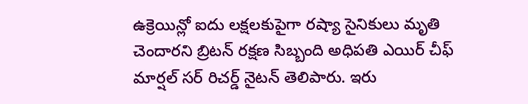ఉక్రెయిన్లో ఐదు లక్షలకుపైగా రష్యా సైనికులు మృతి చెందారని బ్రిటన్ రక్షణ సిబ్బంది అధిపతి ఎయిర్ చీఫ్ మార్షల్ సర్ రిచర్డ్ నైటన్ తెలిపారు. ఇరు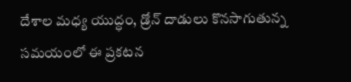దేశాల మధ్య యుద్ధం, డ్రోన్ దాడులు కొనసాగుతున్న సమయంలో ఈ ప్రకటన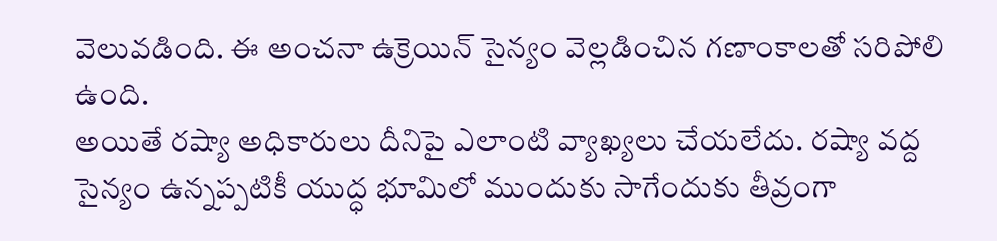వెలువడింది. ఈ అంచనా ఉక్రెయిన్ సైన్యం వెల్లడించిన గణాంకాలతో సరిపోలి ఉంది.
అయితే రష్యా అధికారులు దీనిపై ఎలాంటి వ్యాఖ్యలు చేయలేదు. రష్యా వద్ద సైన్యం ఉన్నప్పటికీ యుద్ధ భూమిలో ముందుకు సాగేందుకు తీవ్రంగా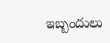ఇబ్బందులు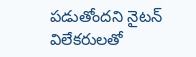పడుతోందని నైటన్ విలేకరులతో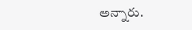అన్నారు.